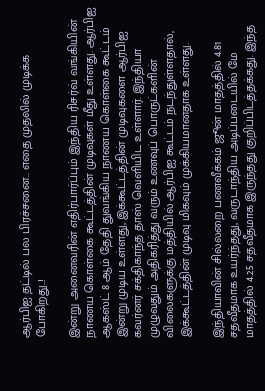ஆர்பிஐ தட்டில் பல பிரச்சனை.. எதை முதலில் முடிக்க போகிறது..!

இன்று அனைவரின் எதிர்பார்ப்பும் இந்திய ரிசர்வ் வங்கியின் நாணய கொள்கை கூட்டத்தின் முடிவுகள் மீது உள்ளது. ஆர்பிஐ ஆகஸ்ட் 8 ஆம் தேதி துவங்கிய நாணய கொள்கை கூட்டம் இன்று முடிய உள்ளது, இக்கூட்டத்தின் முடிவுகளை ஆர்பிஐ கவர்னர் சக்திகாந்த தாஸ் வெளியிட உள்ளார். இந்தியா முழுவதும் அதிகரித்து வரும் உணவுப் பொருட்களின் விலைகளுக்கு மத்தியில் ஆர்பிஐ கூட்டம் நடந்துள்ளதால், இக்கூட்டத்தின் முடிவு மிகவும் முக்கியமானதாக உள்ளது.

இந்தியாவின் சில்லறை பணவீக்கம் ஜூன் மாதத்தில் 4.81 சதவீதமாக உயர்ந்தது, வருடாந்திய அடிப்படையில் மே மாதத்தில் 4.25 சதவீதமாக இருந்தது குறிப்பிடத்தக்கது. இந்த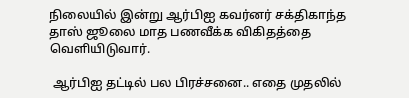நிலையில் இன்று ஆர்பிஐ கவர்னர் சக்திகாந்த தாஸ் ஜூலை மாத பணவீக்க விகிதத்தை வெளியிடுவார்.

 ஆர்பிஐ தட்டில் பல பிரச்சனை.. எதை முதலில்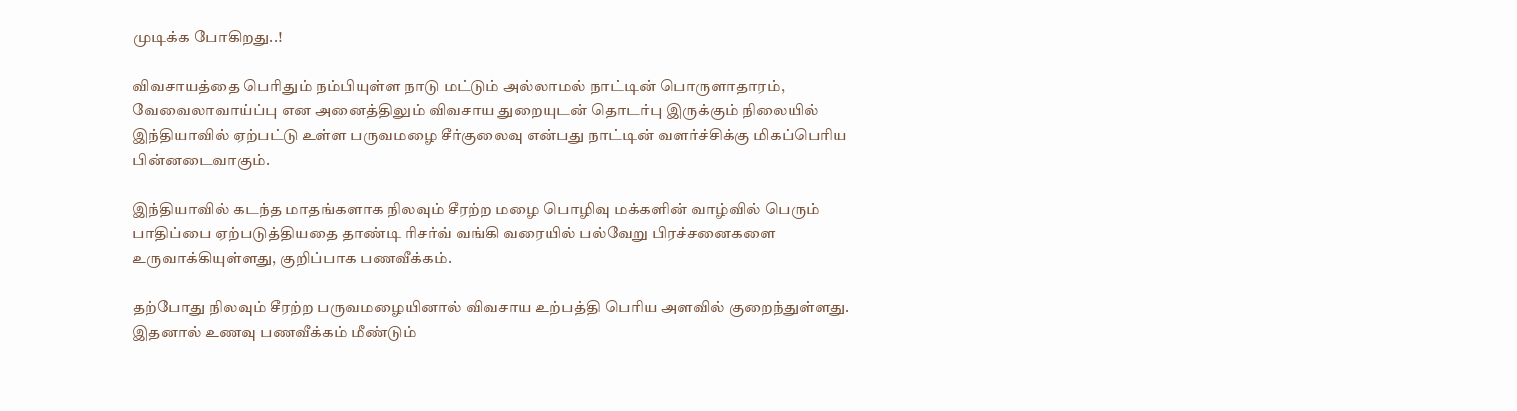முடிக்க போகிறது..!

விவசாயத்தை பெரிதும் நம்பியுள்ள நாடு மட்டும் அல்லாமல் நாட்டின் பொருளாதாரம், வேவைலாவாய்ப்பு என அனைத்திலும் விவசாய துறையுடன் தொடர்பு இருக்கும் நிலையில் இந்தியாவில் ஏற்பட்டு உள்ள பருவமழை சீர்குலைவு என்பது நாட்டின் வளர்ச்சிக்கு மிகப்பெரிய பின்னடைவாகும்.

இந்தியாவில் கடந்த மாதங்களாக நிலவும் சீரற்ற மழை பொழிவு மக்களின் வாழ்வில் பெரும் பாதிப்பை ஏற்படுத்தியதை தாண்டி ரிசர்வ் வங்கி வரையில் பல்வேறு பிரச்சனைகளை உருவாக்கியுள்ளது, குறிப்பாக பணவீக்கம்.

தற்போது நிலவும் சீரற்ற பருவமழையினால் விவசாய உற்பத்தி பெரிய அளவில் குறைந்துள்ளது. இதனால் உணவு பணவீக்கம் மீண்டும்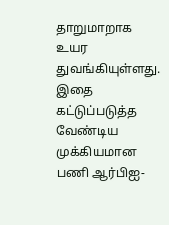தாறுமாறாக உயர துவங்கியுள்ளது. இதை கட்டுப்படுத்த வேண்டிய முக்கியமான பணி ஆர்பிஐ-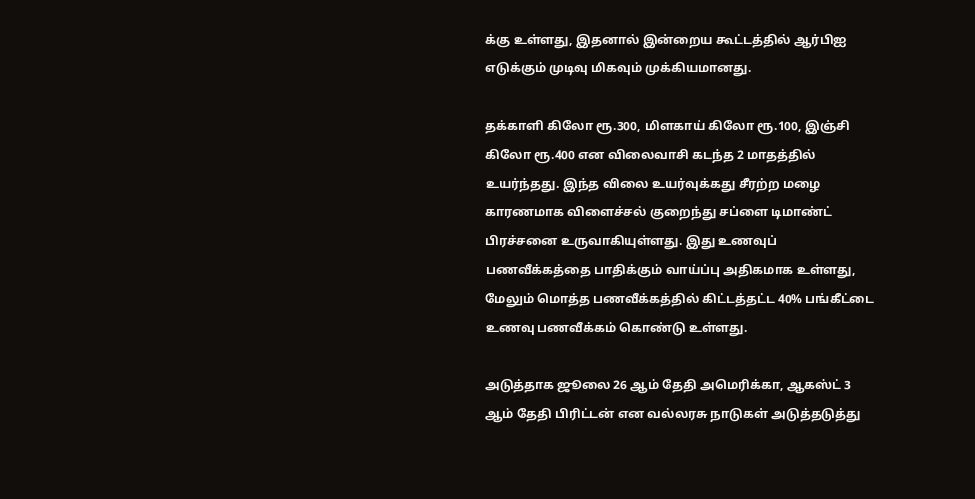க்கு உள்ளது, இதனால் இன்றைய கூட்டத்தில் ஆர்பிஐ எடுக்கும் முடிவு மிகவும் முக்கியமானது.

தக்காளி கிலோ ரூ.300, மிளகாய் கிலோ ரூ.100, இஞ்சி கிலோ ரூ.400 என விலைவாசி கடந்த 2 மாதத்தில் உயர்ந்தது. இந்த விலை உயர்வுக்கது சீரற்ற மழை காரணமாக விளைச்சல் குறைந்து சப்ளை டிமாண்ட் பிரச்சனை உருவாகியுள்ளது. இது உணவுப் பணவீக்கத்தை பாதிக்கும் வாய்ப்பு அதிகமாக உள்ளது, மேலும் மொத்த பணவீக்கத்தில் கிட்டத்தட்ட 40% பங்கீட்டை உணவு பணவீக்கம் கொண்டு உள்ளது.

அடுத்தாக ஜூலை 26 ஆம் தேதி அமெரிக்கா, ஆகஸ்ட் 3 ஆம் தேதி பிரிட்டன் என வல்லரசு நாடுகள் அடுத்தடுத்து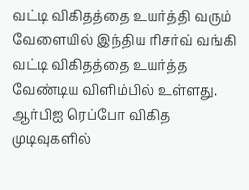வட்டி விகிதத்தை உயர்த்தி வரும் வேளையில் இந்திய ரிசர்வ் வங்கி வட்டி விகிதத்தை உயர்த்த வேண்டிய விளிம்பில் உள்ளது. ஆர்பிஐ ரெப்போ விகித முடிவுகளில்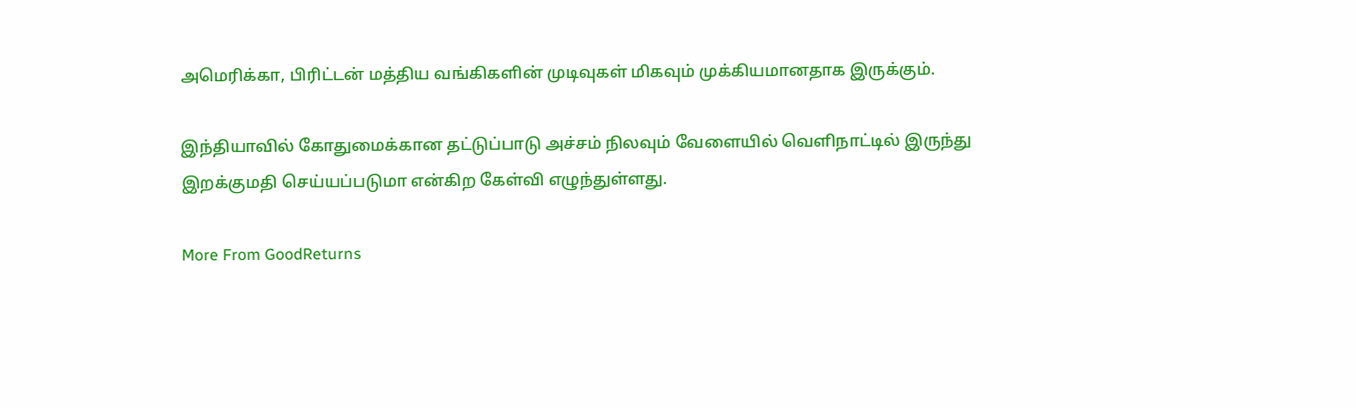அமெரிக்கா, பிரிட்டன் மத்திய வங்கிகளின் முடிவுகள் மிகவும் முக்கியமானதாக இருக்கும்.

இந்தியாவில் கோதுமைக்கான தட்டுப்பாடு அச்சம் நிலவும் வேளையில் வெளிநாட்டில் இருந்து இறக்குமதி செய்யப்படுமா என்கிற கேள்வி எழுந்துள்ளது.

More From GoodReturns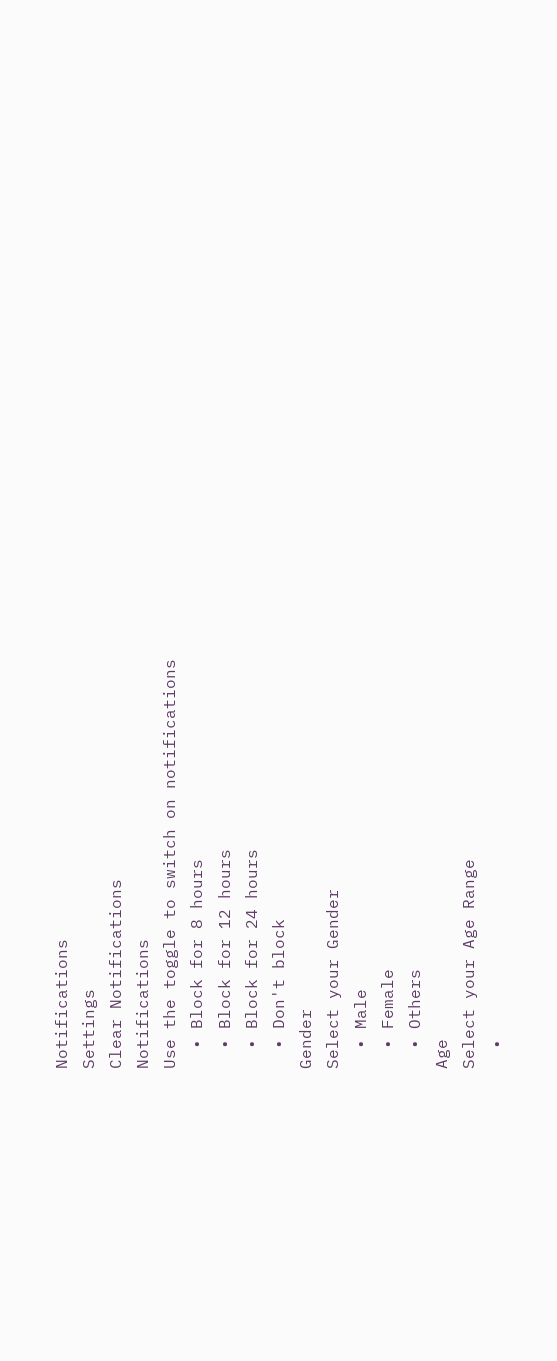Notifications
Settings
Clear Notifications
Notifications
Use the toggle to switch on notifications
  • Block for 8 hours
  • Block for 12 hours
  • Block for 24 hours
  • Don't block
Gender
Select your Gender
  • Male
  • Female
  • Others
Age
Select your Age Range
  •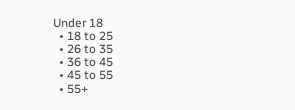Under 18
  • 18 to 25
  • 26 to 35
  • 36 to 45
  • 45 to 55
  • 55+